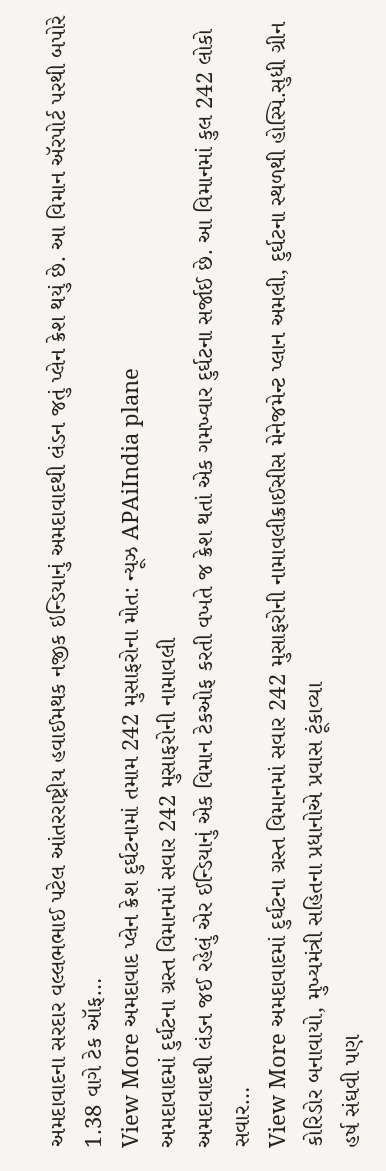અમદાવાદના સરદાર વલ્લભભાઈ પટેલ આંતરરાષ્ટ્રીય હવાઈમથક નજીક ઇન્ડિયાનું અમદાવાદથી લંડન જતું પ્લેન ક્રેશ થયું છે. આ વિમાન ઍરપોર્ટ પરથી બપોરે 1.38 વાગે ટેક ઑફ…
View More અમદાવાદ પ્લેન ક્રેશ દુર્ઘટનામાં તમામ 242 મુસાફરોના મોત: ન્યૂઝ APAiIndia plane
અમદાવાદમાં દુર્ઘટના ગ્રસ્ત વિમાનમાં સવાર 242 મુસાફરોની નામાવલી
અમદાવાદથી લંડન જઈ રહેલું એર ઈન્ડિયાનું એક વિમાન ટેકઓફ કરતી વખતે જ ક્રેશ થતાં એક ગમખ્વાર દુર્ઘટના સર્જાઈ છે. આ વિમાનમાં કુલ 242 લોકો સવાર…
View More અમદાવાદમાં દુર્ઘટના ગ્રસ્ત વિમાનમાં સવાર 242 મુસાફરોની નામાવલીક્રાઈસીસ મેનેજમેન્ટ પ્લાન અમલી, દુર્ઘટના સ્થળથી હોસ્પિ.સુધી ગ્રીન કોરિડોર બનાવાયો, મુખ્યમંત્રી સહિતના પ્રધાનોએ પ્રવાસ ટૂંકાવ્યા
હર્ષ સંઘવી પણ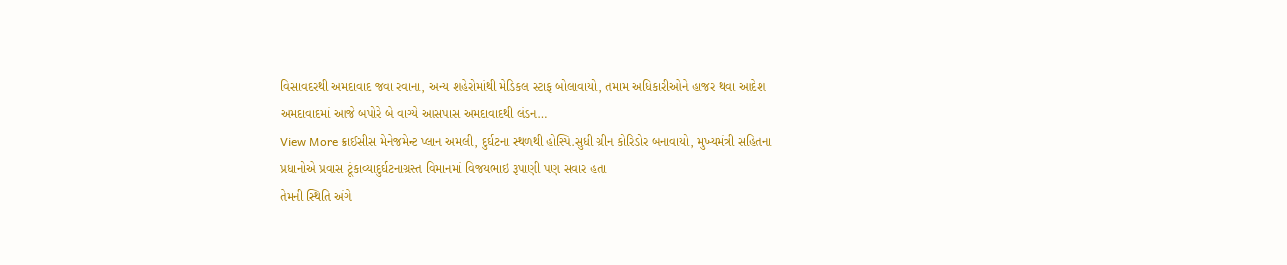વિસાવદરથી અમદાવાદ જવા રવાના, અન્ય શહેરોમાંથી મેડિકલ સ્ટાફ બોલાવાયો, તમામ અધિકારીઓને હાજર થવા આદેશ અમદાવાદમાં આજે બપોરે બે વાગ્યે આસપાસ અમદાવાદથી લંડન…
View More ક્રાઈસીસ મેનેજમેન્ટ પ્લાન અમલી, દુર્ઘટના સ્થળથી હોસ્પિ.સુધી ગ્રીન કોરિડોર બનાવાયો, મુખ્યમંત્રી સહિતના પ્રધાનોએ પ્રવાસ ટૂંકાવ્યાદુર્ઘટનાગ્રસ્ત વિમાનમાં વિજયભાઇ રૂપાણી પણ સવાર હતા
તેમની સ્થિતિ અંગે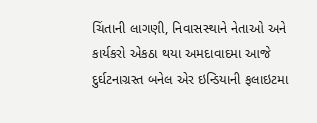ચિંતાની લાગણી, નિવાસસ્થાને નેતાઓ અને કાર્યકરો એકઠા થયા અમદાવાદમા આજે દુર્ઘટનાગ્રસ્ત બનેલ એર ઇન્ડિયાની ફલાઇટમા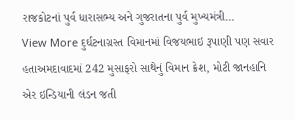રાજકોટનાં પુર્વ ધારાસભ્ય અને ગુજરાતના પુર્વ મુખ્યમંત્રી…
View More દુર્ઘટનાગ્રસ્ત વિમાનમાં વિજયભાઇ રૂપાણી પણ સવાર હતાઅમદાવાદમાં 242 મુસાફરો સાથેનું વિમાન ક્રેશ, મોટી જાનહાનિ
એર ઇન્ડિયાની લંડન જતી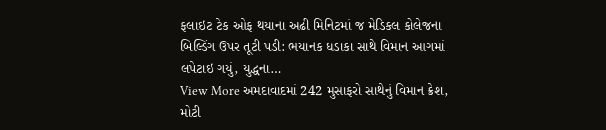ફલાઇટ ટેક ઓફ થયાના અઢી મિનિટમાં જ મેડિકલ કોલેજના બિલ્ડિંગ ઉપર તૂટી પડી: ભયાનક ધડાકા સાથે વિમાન આગમાં લપેટાઇ ગયું, યુદ્ધના…
View More અમદાવાદમાં 242 મુસાફરો સાથેનું વિમાન ક્રેશ, મોટી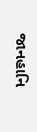જાનહાનિ